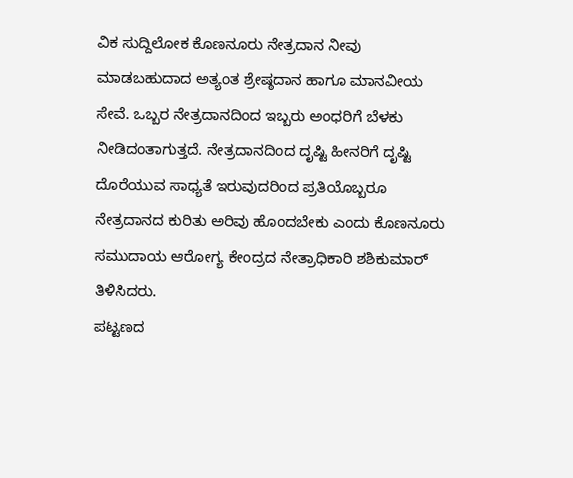ವಿಕ ಸುದ್ದಿಲೋಕ ಕೊಣನೂರು ನೇತ್ರದಾನ ನೀವು ಮಾಡಬಹುದಾದ ಅತ್ಯಂತ ಶ್ರೇಷ್ಠದಾನ ಹಾಗೂ ಮಾನವೀಯ ಸೇವೆ. ಒಬ್ಬರ ನೇತ್ರದಾನದಿಂದ ಇಬ್ಬರು ಅಂಧರಿಗೆ ಬೆಳಕು ನೀಡಿದಂತಾಗುತ್ತದೆ. ನೇತ್ರದಾನದಿಂದ ದೃಷ್ಟಿ ಹೀನರಿಗೆ ದೃಷ್ಟಿ ದೊರೆಯುವ ಸಾಧ್ಯತೆ ಇರುವುದರಿಂದ ಪ್ರತಿಯೊಬ್ಬರೂ ನೇತ್ರದಾನದ ಕುರಿತು ಅರಿವು ಹೊಂದಬೇಕು ಎಂದು ಕೊಣನೂರು ಸಮುದಾಯ ಆರೋಗ್ಯ ಕೇಂದ್ರದ ನೇತ್ರಾಧಿಕಾರಿ ಶಶಿಕುಮಾರ್ ತಿಳಿಸಿದರು.
ಪಟ್ಟಣದ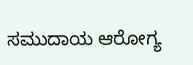ಸಮುದಾಯ ಆರೋಗ್ಯ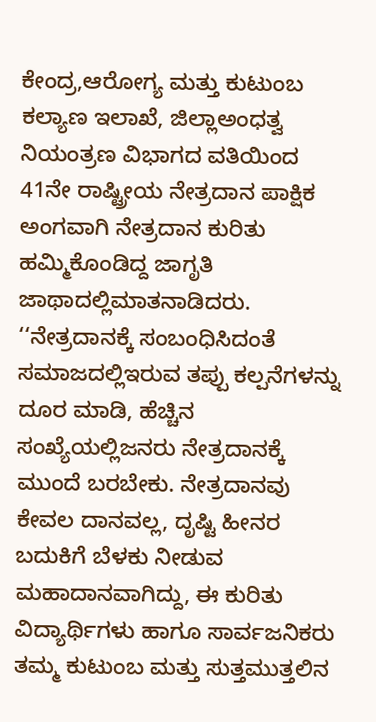ಕೇಂದ್ರ,ಆರೋಗ್ಯ ಮತ್ತು ಕುಟುಂಬ ಕಲ್ಯಾಣ ಇಲಾಖೆ, ಜಿಲ್ಲಾಅಂಧತ್ವ ನಿಯಂತ್ರಣ ವಿಭಾಗದ ವತಿಯಿಂದ 41ನೇ ರಾಷ್ಟ್ರೀಯ ನೇತ್ರದಾನ ಪಾಕ್ಷಿಕ ಅಂಗವಾಗಿ ನೇತ್ರದಾನ ಕುರಿತು ಹಮ್ಮಿಕೊಂಡಿದ್ದ ಜಾಗೃತಿ ಜಾಥಾದಲ್ಲಿಮಾತನಾಡಿದರು.
‘‘ನೇತ್ರದಾನಕ್ಕೆ ಸಂಬಂಧಿಸಿದಂತೆ ಸಮಾಜದಲ್ಲಿಇರುವ ತಪ್ಪು ಕಲ್ಪನೆಗಳನ್ನು ದೂರ ಮಾಡಿ, ಹೆಚ್ಚಿನ ಸಂಖ್ಯೆಯಲ್ಲಿಜನರು ನೇತ್ರದಾನಕ್ಕೆ ಮುಂದೆ ಬರಬೇಕು. ನೇತ್ರದಾನವು ಕೇವಲ ದಾನವಲ್ಲ, ದೃಷ್ಟಿ ಹೀನರ ಬದುಕಿಗೆ ಬೆಳಕು ನೀಡುವ ಮಹಾದಾನವಾಗಿದ್ದು, ಈ ಕುರಿತು ವಿದ್ಯಾರ್ಥಿಗಳು ಹಾಗೂ ಸಾರ್ವಜನಿಕರು ತಮ್ಮ ಕುಟುಂಬ ಮತ್ತು ಸುತ್ತಮುತ್ತಲಿನ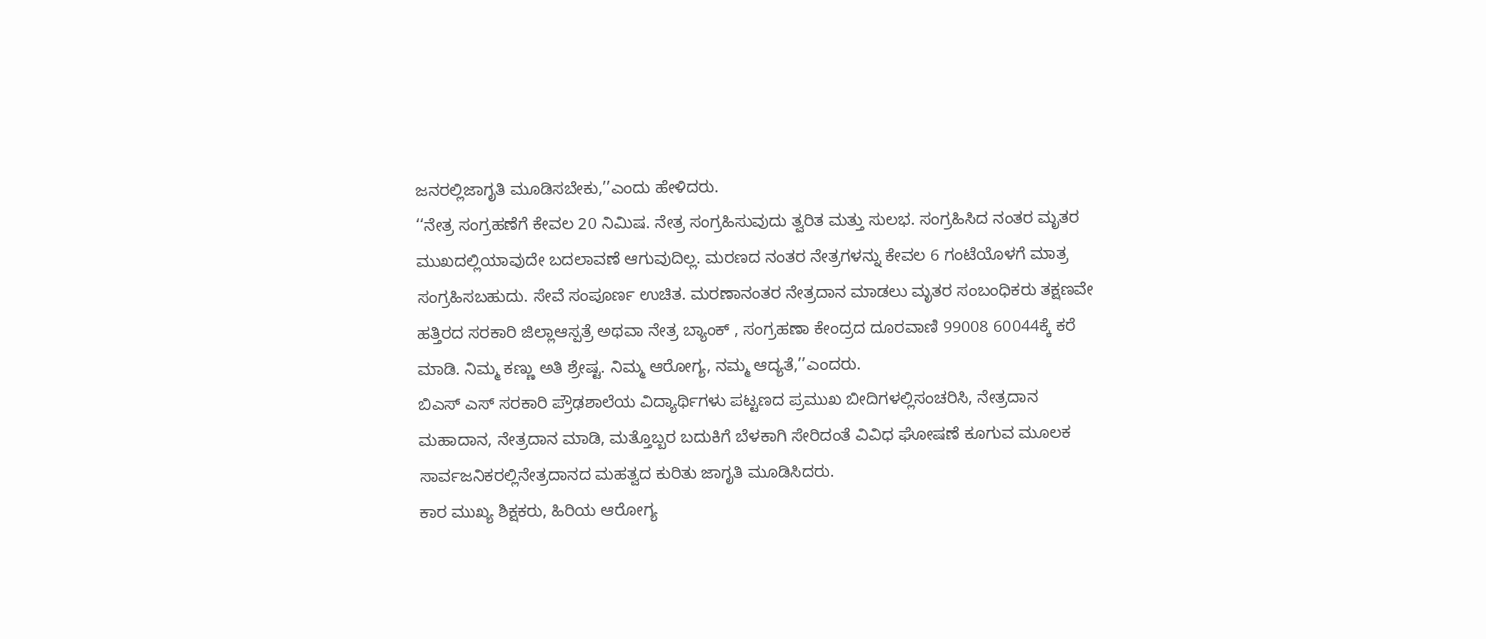ಜನರಲ್ಲಿಜಾಗೃತಿ ಮೂಡಿಸಬೇಕು,’’ಎಂದು ಹೇಳಿದರು.
‘‘ನೇತ್ರ ಸಂಗ್ರಹಣೆಗೆ ಕೇವಲ 20 ನಿಮಿಷ. ನೇತ್ರ ಸಂಗ್ರಹಿಸುವುದು ತ್ವರಿತ ಮತ್ತು ಸುಲಭ. ಸಂಗ್ರಹಿಸಿದ ನಂತರ ಮೃತರ ಮುಖದಲ್ಲಿಯಾವುದೇ ಬದಲಾವಣೆ ಆಗುವುದಿಲ್ಲ. ಮರಣದ ನಂತರ ನೇತ್ರಗಳನ್ನು ಕೇವಲ 6 ಗಂಟೆಯೊಳಗೆ ಮಾತ್ರ ಸಂಗ್ರಹಿಸಬಹುದು. ಸೇವೆ ಸಂಪೂರ್ಣ ಉಚಿತ. ಮರಣಾನಂತರ ನೇತ್ರದಾನ ಮಾಡಲು ಮೃತರ ಸಂಬಂಧಿಕರು ತಕ್ಷಣವೇ ಹತ್ತಿರದ ಸರಕಾರಿ ಜಿಲ್ಲಾಆಸ್ಪತ್ರೆ ಅಥವಾ ನೇತ್ರ ಬ್ಯಾಂಕ್ , ಸಂಗ್ರಹಣಾ ಕೇಂದ್ರದ ದೂರವಾಣಿ 99008 60044ಕ್ಕೆ ಕರೆ ಮಾಡಿ. ನಿಮ್ಮ ಕಣ್ಣು ಅತಿ ಶ್ರೇಷ್ಟ. ನಿಮ್ಮ ಆರೋಗ್ಯ, ನಮ್ಮ ಆದ್ಯತೆ,’’ಎಂದರು.
ಬಿಎಸ್ ಎಸ್ ಸರಕಾರಿ ಪ್ರೌಢಶಾಲೆಯ ವಿದ್ಯಾರ್ಥಿಗಳು ಪಟ್ಟಣದ ಪ್ರಮುಖ ಬೀದಿಗಳಲ್ಲಿಸಂಚರಿಸಿ, ನೇತ್ರದಾನ ಮಹಾದಾನ, ನೇತ್ರದಾನ ಮಾಡಿ, ಮತ್ತೊಬ್ಬರ ಬದುಕಿಗೆ ಬೆಳಕಾಗಿ ಸೇರಿದಂತೆ ವಿವಿಧ ಘೋಷಣೆ ಕೂಗುವ ಮೂಲಕ ಸಾರ್ವಜನಿಕರಲ್ಲಿನೇತ್ರದಾನದ ಮಹತ್ವದ ಕುರಿತು ಜಾಗೃತಿ ಮೂಡಿಸಿದರು.
ಕಾರ ಮುಖ್ಯ ಶಿಕ್ಷಕರು, ಹಿರಿಯ ಆರೋಗ್ಯ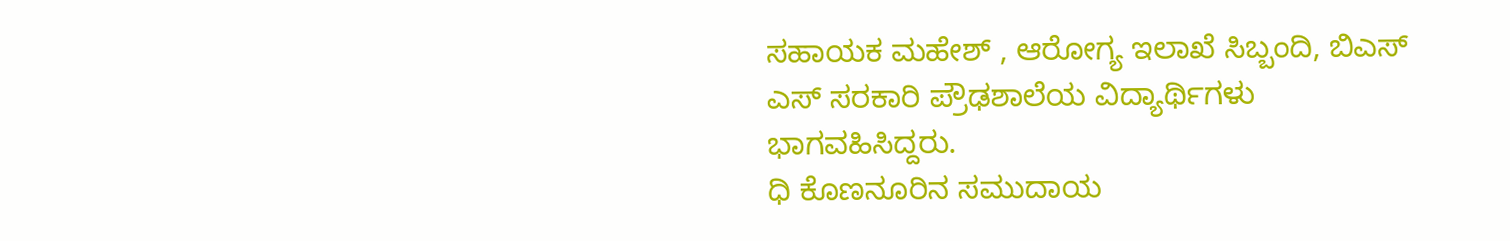ಸಹಾಯಕ ಮಹೇಶ್ , ಆರೋಗ್ಯ ಇಲಾಖೆ ಸಿಬ್ಬಂದಿ, ಬಿಎಸ್ ಎಸ್ ಸರಕಾರಿ ಪ್ರೌಢಶಾಲೆಯ ವಿದ್ಯಾರ್ಥಿಗಳು ಭಾಗವಹಿಸಿದ್ದರು.
ಧಿ ಕೊಣನೂರಿನ ಸಮುದಾಯ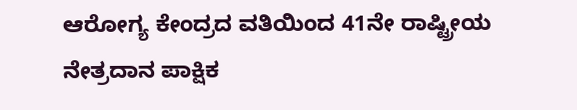ಆರೋಗ್ಯ ಕೇಂದ್ರದ ವತಿಯಿಂದ 41ನೇ ರಾಷ್ಟ್ರೀಯ ನೇತ್ರದಾನ ಪಾಕ್ಷಿಕ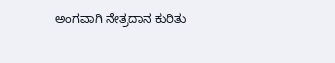ಅಂಗವಾಗಿ ನೇತ್ರದಾನ ಕುರಿತು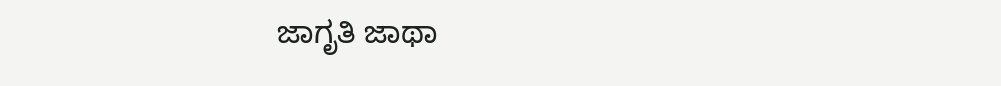ಜಾಗೃತಿ ಜಾಥಾ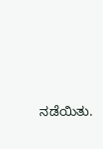ನಡೆಯಿತು.